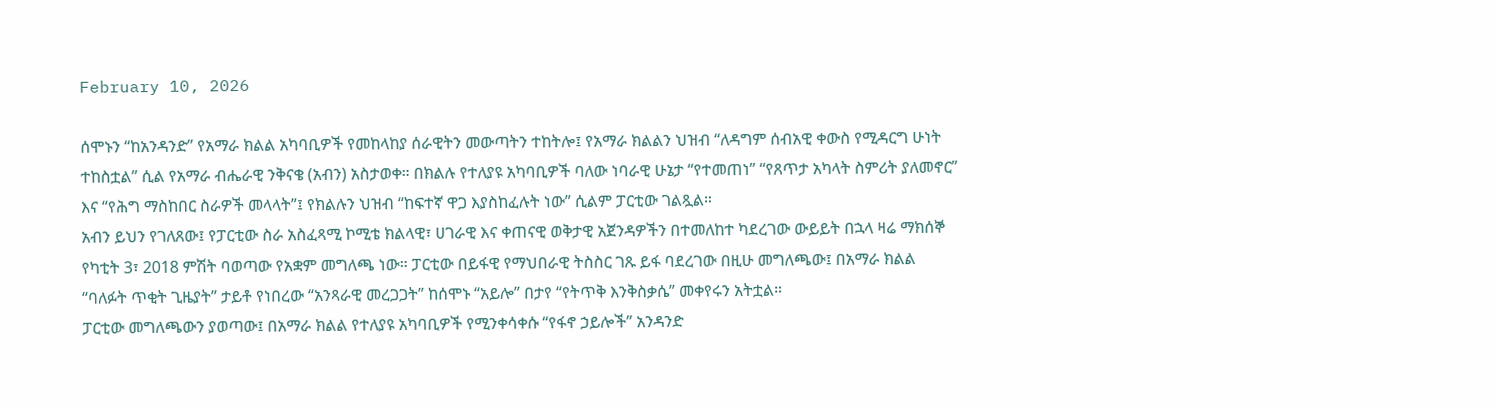February 10, 2026

ሰሞኑን “ከአንዳንድ” የአማራ ክልል አካባቢዎች የመከላከያ ሰራዊትን መውጣትን ተከትሎ፤ የአማራ ክልልን ህዝብ “ለዳግም ሰብአዊ ቀውስ የሚዳርግ ሁነት ተከስቷል” ሲል የአማራ ብሔራዊ ንቅናቄ (አብን) አስታወቀ። በክልሉ የተለያዩ አካባቢዎች ባለው ነባራዊ ሁኔታ “የተመጠነ” “የጸጥታ አካላት ስምሪት ያለመኖር” እና “የሕግ ማስከበር ስራዎች መላላት”፤ የክልሉን ህዝብ “ከፍተኛ ዋጋ እያስከፈሉት ነው” ሲልም ፓርቲው ገልጿል።
አብን ይህን የገለጸው፤ የፓርቲው ስራ አስፈጻሚ ኮሚቴ ክልላዊ፣ ሀገራዊ እና ቀጠናዊ ወቅታዊ አጀንዳዎችን በተመለከተ ካደረገው ውይይት በኋላ ዛሬ ማክሰኞ የካቲት 3፣ 2018 ምሽት ባወጣው የአቋም መግለጫ ነው። ፓርቲው በይፋዊ የማህበራዊ ትስስር ገጹ ይፋ ባደረገው በዚሁ መግለጫው፤ በአማራ ክልል “ባለፉት ጥቂት ጊዜያት” ታይቶ የነበረው “አንጻራዊ መረጋጋት” ከሰሞኑ “አይሎ” በታየ “የትጥቅ እንቅስቃሴ” መቀየሩን አትቷል።
ፓርቲው መግለጫውን ያወጣው፤ በአማራ ክልል የተለያዩ አካባቢዎች የሚንቀሳቀሱ “የፋኖ ኃይሎች” አንዳንድ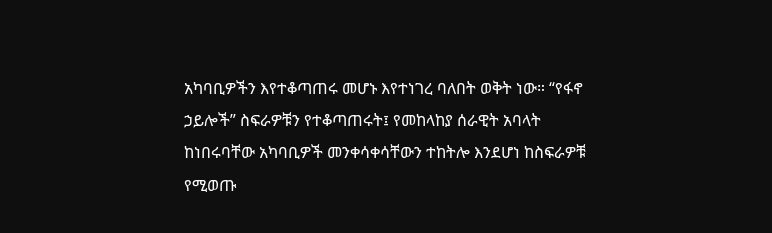አካባቢዎችን እየተቆጣጠሩ መሆኑ እየተነገረ ባለበት ወቅት ነው። “የፋኖ ኃይሎች” ስፍራዎቹን የተቆጣጠሩት፤ የመከላከያ ሰራዊት አባላት ከነበሩባቸው አካባቢዎች መንቀሳቀሳቸውን ተከትሎ እንደሆነ ከስፍራዎቹ የሚወጡ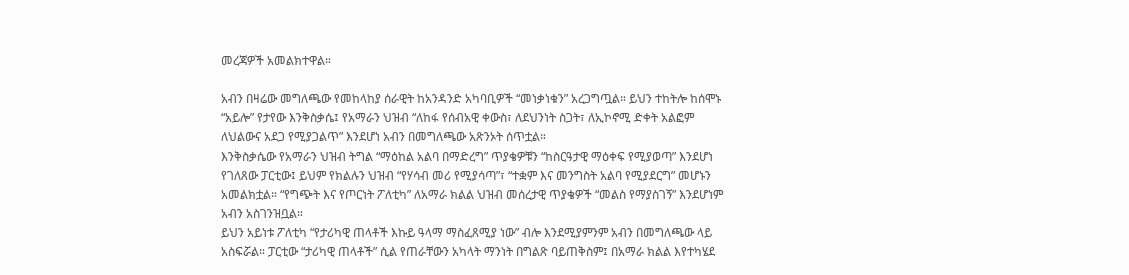መረጃዎች አመልክተዋል።

አብን በዛሬው መግለጫው የመከላከያ ሰራዊት ከአንዳንድ አካባቢዎች “መነቃነቁን” አረጋግጧል። ይህን ተከትሎ ከሰሞኑ “አይሎ” የታየው እንቅስቃሴ፤ የአማራን ህዝብ “ለከፋ የሰብአዊ ቀውስ፣ ለደህንነት ስጋት፣ ለኢኮኖሚ ድቀት አልፎም ለህልውና አደጋ የሚያጋልጥ” እንደሆነ አብን በመግለጫው አጽንኦት ሰጥቷል።
እንቅስቃሴው የአማራን ህዝብ ትግል “ማዕከል አልባ በማድረግ” ጥያቄዎቹን “ከስርዓታዊ ማዕቀፍ የሚያወጣ” እንደሆነ የገለጸው ፓርቲው፤ ይህም የክልሉን ህዝብ “የሃሳብ መሪ የሚያሳጣ”፣ “ተቋም እና መንግስት አልባ የሚያደርግ” መሆኑን አመልክቷል። “የግጭት እና የጦርነት ፖለቲካ” ለአማራ ክልል ህዝብ መሰረታዊ ጥያቄዎች “መልስ የማያስገኝ” እንደሆነም አብን አስገንዝቧል።
ይህን አይነቱ ፖለቲካ “የታሪካዊ ጠላቶች እኩይ ዓላማ ማስፈጸሚያ ነው” ብሎ እንደሚያምንም አብን በመግለጫው ላይ አስፍሯል። ፓርቲው “ታሪካዊ ጠላቶች” ሲል የጠራቸውን አካላት ማንነት በግልጽ ባይጠቅስም፤ በአማራ ክልል እየተካሄደ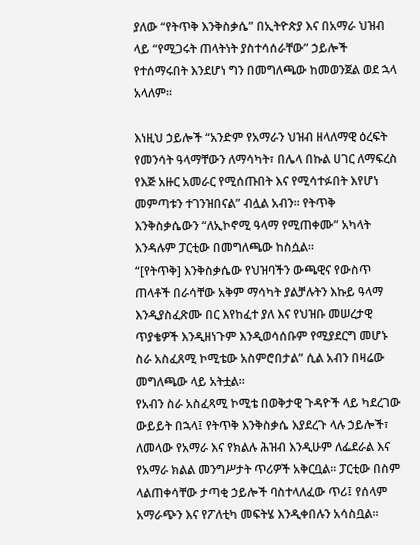ያለው “የትጥቅ እንቅስቃሴ” በኢትዮጵያ እና በአማራ ህዝብ ላይ “የሚጋሩት ጠላትነት ያስተሳሰራቸው” ኃይሎች የተሰማሩበት እንደሆነ ግን በመግለጫው ከመወንጀል ወደ ኋላ አላለም።

እነዚህ ኃይሎች “አንድም የአማራን ህዝብ ዘላለማዊ ዕረፍት የመንሳት ዓላማቸውን ለማሳካት፣ በሌላ በኩል ሀገር ለማፍረስ የእጅ አዙር አመራር የሚሰጡበት እና የሚሳተፉበት እየሆነ መምጣቱን ተገንዝበናል” ብሏል አብን። የትጥቅ እንቅስቃሴውን “ለኢኮኖሚ ዓላማ የሚጠቀሙ” አካላት እንዳሉም ፓርቲው በመግለጫው ከስሷል።
“[የትጥቅ] እንቅስቃሴው የህዝባችን ውጫዊና የውስጥ ጠላቶች በራሳቸው አቅም ማሳካት ያልቻሉትን እኩይ ዓላማ እንዲያስፈጽሙ በር እየከፈተ ያለ እና የህዝቡ መሠረታዊ ጥያቄዎች እንዲዘነጉም እንዲወሳሰቡም የሚያደርግ መሆኑ ስራ አስፈጸሚ ኮሚቴው አስምሮበታል” ሲል አብን በዛሬው መግለጫው ላይ አትቷል።
የአብን ስራ አስፈጻሚ ኮሚቴ በወቅታዊ ጉዳዮች ላይ ካደረገው ውይይት በኋላ፤ የትጥቅ እንቅስቃሴ እያደረጉ ላሉ ኃይሎች፣ ለመላው የአማራ እና የክልሉ ሕዝብ እንዲሁም ለፌደራል እና የአማራ ክልል መንግሥታት ጥሪዎች አቅርቧል። ፓርቲው በስም ላልጠቀሳቸው ታጣቂ ኃይሎች ባስተላለፈው ጥሪ፤ የሰላም አማራጭን እና የፖለቲካ መፍትሄ እንዲቀበሉን አሳስቧል።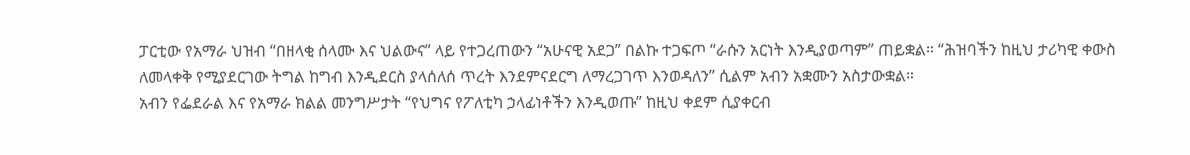ፓርቲው የአማራ ህዝብ “በዘላቂ ሰላሙ እና ህልውና” ላይ የተጋረጠውን “አሁናዊ አደጋ” በልኩ ተጋፍጦ “ራሱን አርነት እንዲያወጣም” ጠይቋል። “ሕዝባችን ከዚህ ታሪካዊ ቀውስ ለመላቀቅ የሚያደርገው ትግል ከግብ እንዲደርስ ያላሰለሰ ጥረት እንደምናደርግ ለማረጋገጥ እንወዳለን” ሲልም አብን አቋሙን አስታውቋል።
አብን የፌደራል እና የአማራ ክልል መንግሥታት “የህግና የፖለቲካ ኃላፊነቶችን እንዲወጡ” ከዚህ ቀደም ሲያቀርብ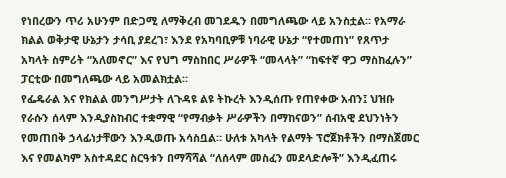የነበረውን ጥሪ አሁንም በድጋሚ ለማቅረብ መገደዱን በመግለጫው ላይ አንስቷል። የአማራ ክልል ወቅታዊ ሁኔታን ታሳቢ ያደረገ፣ እንደ የአካባቢዎቹ ነባራዊ ሁኔታ “የተመጠነ” የጸጥታ አካላት ስምሪት “አለመኖር” እና የህግ ማስከበር ሥራዎች “መላላት” “ከፍተኛ ዋጋ ማስከፈሉን” ፓርቲው በመግለጫው ላይ አመልክቷል።
የፌዴራል እና የክልል መንግሥታት ለጉዳዩ ልዩ ትኩረት እንዲሰጡ የጠየቀው አብን፤ ህዝቡ የራሱን ሰላም እንዲያስከብር ተቋማዊ “የማብቃት ሥራዎችን በማከናወን” ሰብአዊ ደህንነትን የመጠበቅ ኃላፊነታቸውን እንዲወጡ አሳስቧል። ሁለቱ አካላት የልማት ፕሮጀክቶችን በማስጀመር እና የመልካም አስተዳደር ስርዓቱን በማሻሻል “ለሰላም መስፈን መደላድሎች” እንዲፈጠሩ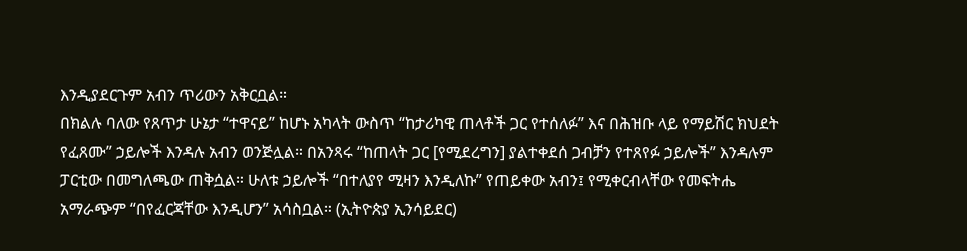እንዲያደርጉም አብን ጥሪውን አቅርቧል።
በክልሉ ባለው የጸጥታ ሁኔታ “ተዋናይ” ከሆኑ አካላት ውስጥ “ከታሪካዊ ጠላቶች ጋር የተሰለፉ” እና በሕዝቡ ላይ የማይሽር ክህደት የፈጸሙ” ኃይሎች እንዳሉ አብን ወንጅሏል። በአንጻሩ “ከጠላት ጋር [የሚደረግን] ያልተቀደሰ ጋብቻን የተጸየፉ ኃይሎች” እንዳሉም ፓርቲው በመግለጫው ጠቅሷል። ሁለቱ ኃይሎች “በተለያየ ሚዛን እንዲለኩ” የጠይቀው አብን፤ የሚቀርብላቸው የመፍትሔ አማራጭም “በየፈርጃቸው እንዲሆን” አሳስቧል። (ኢትዮጵያ ኢንሳይደር)